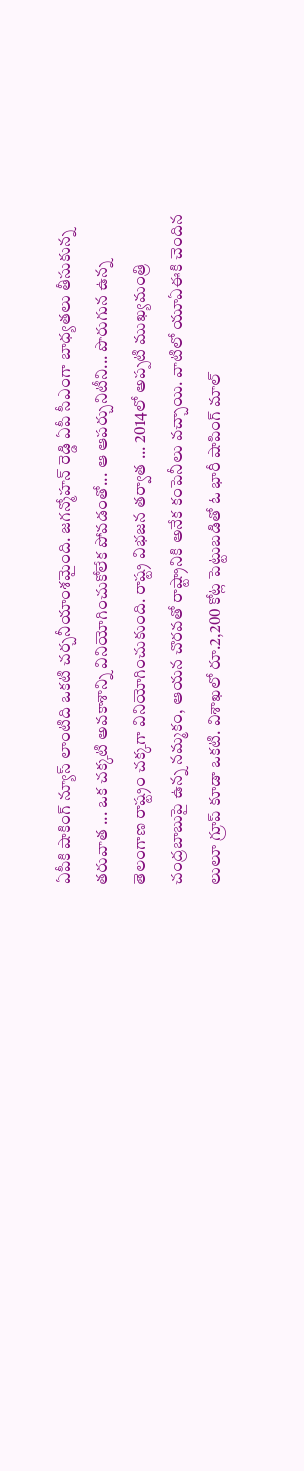ఏపీకి షాకింగ్ న్యూస్ లాంటిది ఒకటి చర్చనీయాంశమైంది. జగన్మోహన్ రెడ్డి ఏపీ సీఎంగా బాధ్యతలు తీసుకున్న తరువాత ... ఒక చక్కటి అవకాశాన్ని వినియోగించుకోలేక పోవడంతో... ఆ ఆపర్చునిటీని... పొరుగున ఉన్న తెలంగాణ రాష్ట్రం చక్కగా వినియోగించుకుంది. రాష్ట్ర విభజన తర్వాత ... 2014లో అప్పటి ముఖ్యమంత్రి చంద్రబాబుపై ఉన్న నమ్మకం, ఆయన చొరవతో రాష్ట్రానికి అనేక కంపెనీలు వచ్చాయి. వాటిలో యూఏఈకి చెందిన లులూ గ్రూప్ కూడా ఒకటి. విశాఖలో రూ.2,200 కోట్ల పెట్టుబడితో ఓ భారీ షాపింగ్ మాల్‌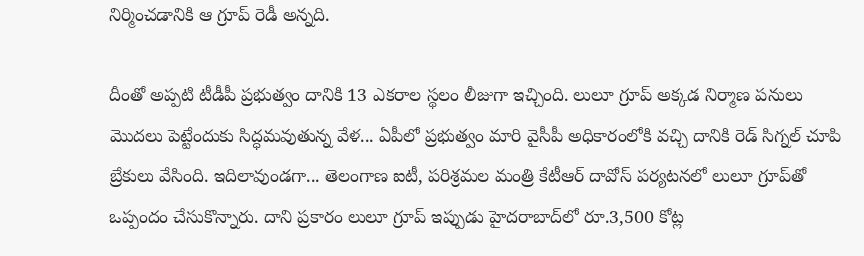నిర్మించడానికి ఆ గ్రూప్ రెడీ అన్నది.

దీంతో అప్పటి టీడీపీ ప్రభుత్వం దానికి 13 ఎకరాల స్థలం లీజుగా ఇచ్చింది. లులూ గ్రూప్ అక్కడ నిర్మాణ పనులు మొదలు పెట్టేందుకు సిద్ధమవుతున్న వేళ... ఏపీలో ప్రభుత్వం మారి వైసీపీ అధికారంలోకి వచ్చి దానికి రెడ్ సిగ్నల్ చూపి బ్రేకులు వేసింది. ఇదిలావుండగా... తెలంగాణ ఐ‌టీ, పరిశ్రమల మంత్రి కేటీఆర్ దావోస్ పర్యటనలో లులూ గ్రూప్‌తో ఒప్పందం చేసుకొన్నారు. దాని ప్రకారం లులూ గ్రూప్ ఇప్పుడు హైదరాబాద్‌లో రూ.3,500 కోట్ల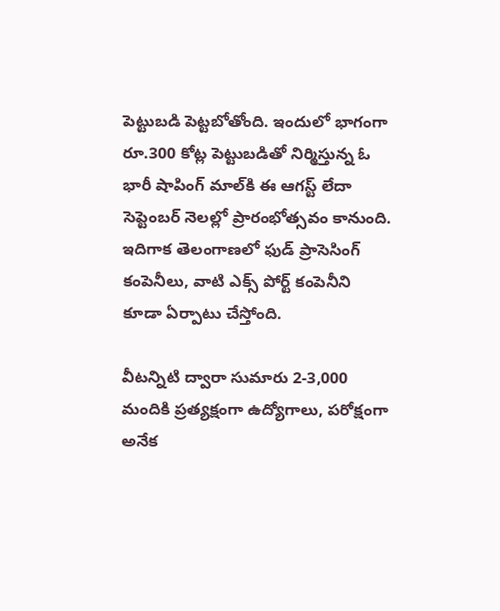పెట్టుబడి పెట్టబోతోంది. ఇందులో భాగంగా రూ.300 కోట్ల పెట్టుబడితో నిర్మిస్తున్న ఓ భారీ షాపింగ్ మాల్‌కి ఈ ఆగస్ట్ లేదా సెప్టెంబర్ నెలల్లో ప్రారంభోత్సవం కానుంది. ఇదిగాక తెలంగాణలో ఫుడ్ ప్రాసెసింగ్ కంపెనీలు, వాటి ఎక్స్ పోర్ట్ కంపెనీని కూడా ఏర్పాటు చేస్తోంది.

వీటన్నిటి ద్వారా సుమారు 2-3,000 మందికి ప్రత్యక్షంగా ఉద్యోగాలు, పరోక్షంగా అనేక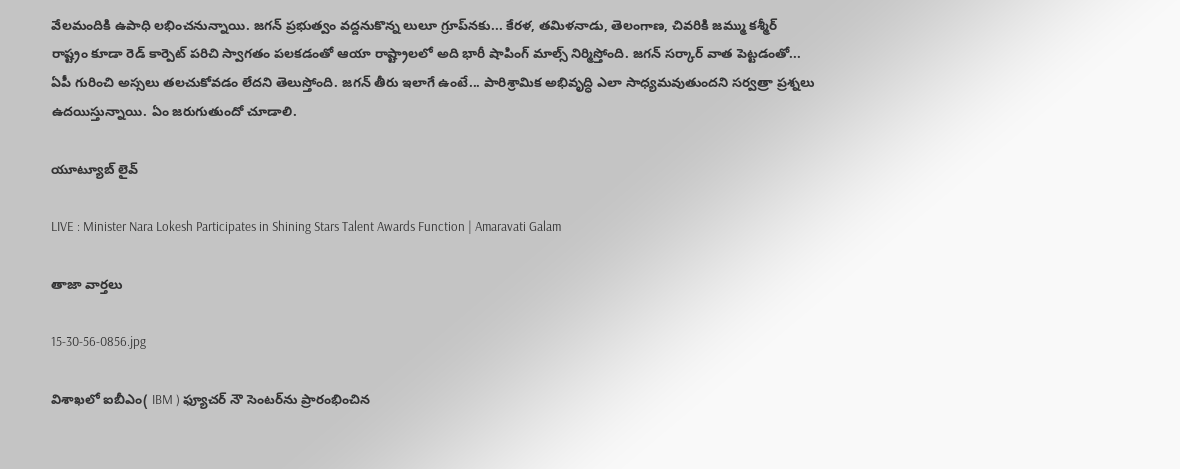వేలమందికి ఉపాధి లభించనున్నాయి. జగన్ ప్రభుత్వం వద్దనుకొన్న లులూ గ్రూప్‌నకు... కేరళ, తమిళనాడు, తెలంగాణ, చివరికి జమ్ము కశ్మీర్ రాష్ట్రం కూడా రెడ్ కార్పెట్ పరిచి స్వాగతం పలకడంతో ఆయా రాష్ట్రాలలో అది భారీ షాపింగ్ మాల్స్ నిర్మిస్తోంది. జగన్ సర్కార్ వాత పెట్టడంతో... ఏపీ గురించి అస్సలు తలచుకోవడం లేదని తెలుస్తోంది. జగన్ తీరు ఇలాగే ఉంటే... పారిశ్రామిక అభివృద్ధి ఎలా సాధ్యమవుతుందని సర్వత్రా ప్రశ్నలు ఉదయిస్తున్నాయి. ఏం జరుగుతుందో చూడాలి.

యూట్యూబ్ లైవ్

LIVE : Minister Nara Lokesh Participates in Shining Stars Talent Awards Function | Amaravati Galam

తాజా వార్తలు

15-30-56-0856.jpg

విశాఖలో ఐబీఎం( IBM ) ఫ్యూచర్ నౌ సెంటర్‌ను ప్రారంభించిన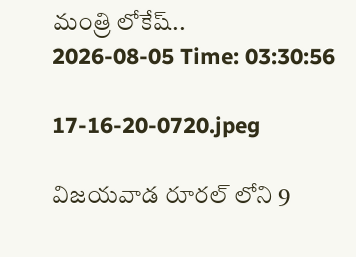మంత్రి లోకేష్..
2026-08-05 Time: 03:30:56

17-16-20-0720.jpeg

విజయవాడ రూరల్ లోని 9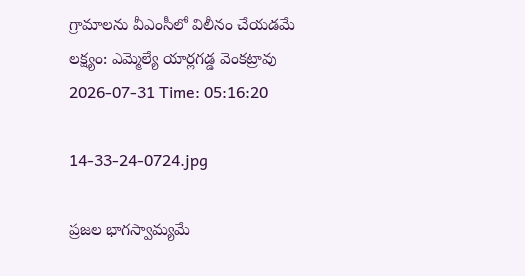గ్రామాలను వీఎంసీలో విలీనం చేయడమే లక్ష్యం: ఎమ్మెల్యే యార్లగడ్డ వెంకట్రావు
2026-07-31 Time: 05:16:20

14-33-24-0724.jpg

ప్ర‌జ‌ల భాగ‌స్వామ్య‌మే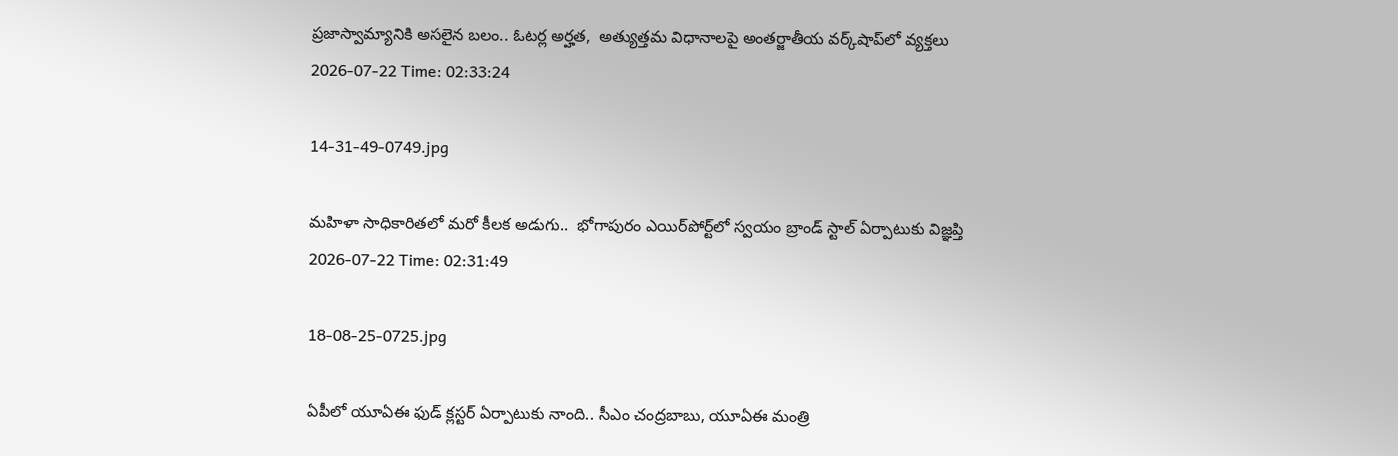ప్రజాస్వామ్యానికి అస‌లైన బ‌లం.. ఓట‌ర్ల అర్హ‌త‌,  అత్యుత్త‌మ విధానాల‌పై అంతర్జాతీయ వ‌ర్క్‌షాప్‌లో వ్యక్తలు
2026-07-22 Time: 02:33:24

14-31-49-0749.jpg

మ‌హిళా సాధికారిత‌లో మ‌రో కీల‌క అడుగు..  భోగాపురం ఎయిర్‌పోర్ట్‌లో స్వ‌యం బ్రాండ్ స్టాల్ ఏర్పాటుకు విజ్ఞ‌ప్తి
2026-07-22 Time: 02:31:49

18-08-25-0725.jpg

ఏపీలో యూఏఈ ఫుడ్ క్లస్టర్ ఏర్పాటుకు నాంది.. సీఎం చంద్రబాబు, యూఏఈ మంత్రి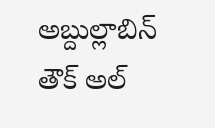అబ్దుల్లాబిన్ తౌక్ అల్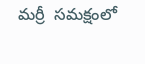మర్రీ  సమక్షంలో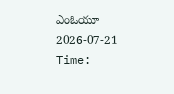ఎంఓయూ
2026-07-21 Time: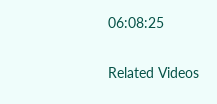06:08:25

Related Videos